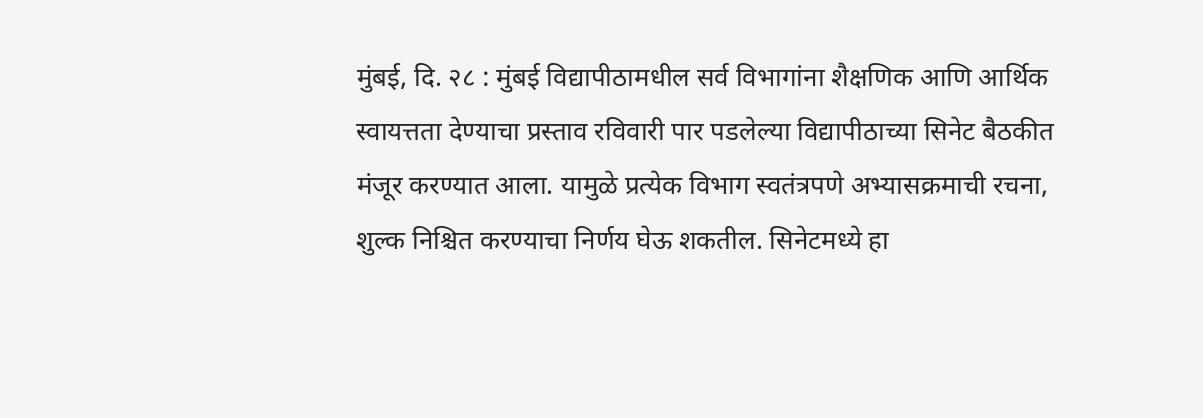मुंबई, दि. २८ : मुंबई विद्यापीठामधील सर्व विभागांना शैक्षणिक आणि आर्थिक स्वायत्तता देण्याचा प्रस्ताव रविवारी पार पडलेल्या विद्यापीठाच्या सिनेट बैठकीत मंजूर करण्यात आला. यामुळे प्रत्येक विभाग स्वतंत्रपणे अभ्यासक्रमाची रचना, शुल्क निश्चित करण्याचा निर्णय घेऊ शकतील. सिनेटमध्ये हा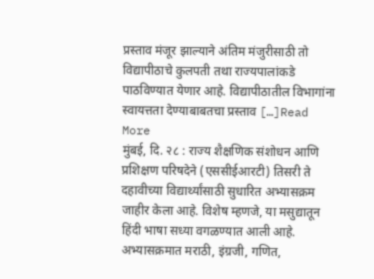प्रस्ताव मंजूर झाल्याने अंतिम मंजुरीसाठी तो विद्यापीठाचे कुलपती तथा राज्यपालांकडे पाठविण्यात येणार आहे. विद्यापीठातील विभागांना स्वायत्तता देण्याबाबतचा प्रस्ताव […]Read More
मुंबई, दि. २८ : राज्य शैक्षणिक संशोधन आणि प्रशिक्षण परिषदेने (एससीईआरटी) तिसरी ते दहावीच्या विद्यार्थ्यांसाठी सुधारित अभ्यासक्रम जाहीर केला आहे. विशेष म्हणजे, या मसुद्यातून हिंदी भाषा सध्या वगळण्यात आली आहे. अभ्यासक्रमात मराठी, इंग्रजी, गणित,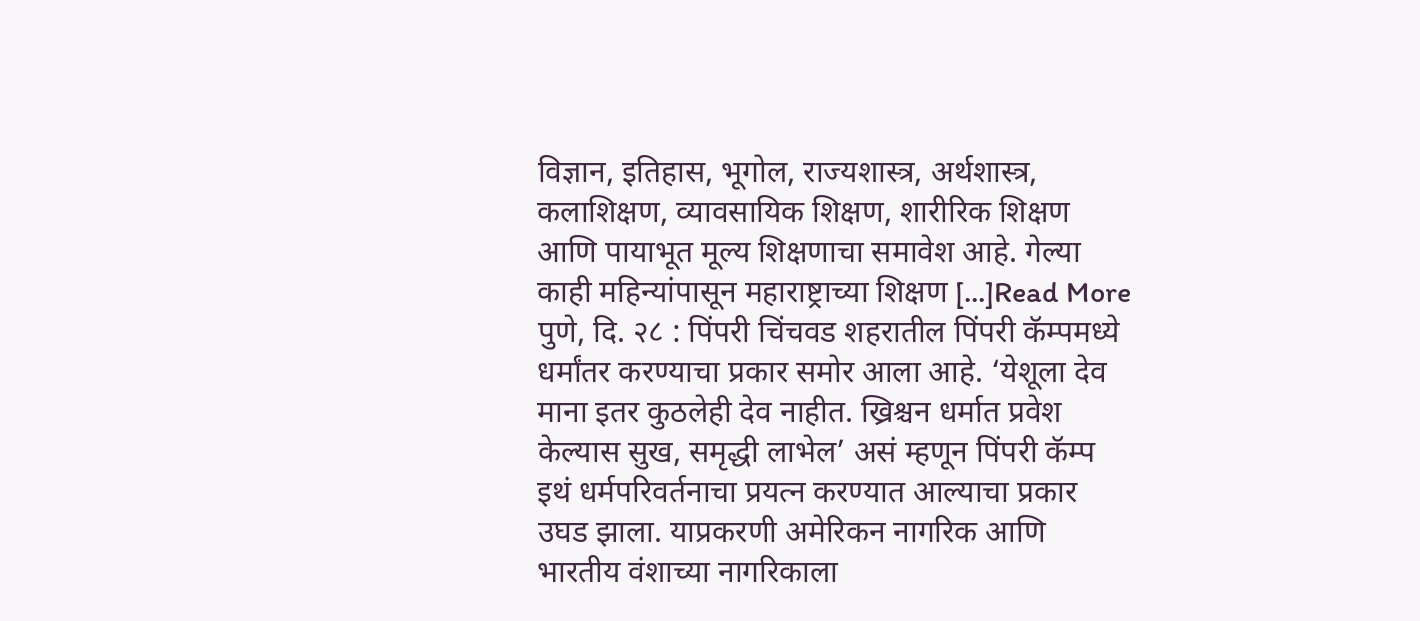विज्ञान, इतिहास, भूगोल, राज्यशास्त्र, अर्थशास्त्र, कलाशिक्षण, व्यावसायिक शिक्षण, शारीरिक शिक्षण आणि पायाभूत मूल्य शिक्षणाचा समावेश आहे. गेल्या काही महिन्यांपासून महाराष्ट्राच्या शिक्षण […]Read More
पुणे, दि. २८ : पिंपरी चिंचवड शहरातील पिंपरी कॅम्पमध्ये धर्मांतर करण्याचा प्रकार समोर आला आहे. ‘येशूला देव माना इतर कुठलेही देव नाहीत. ख्रिश्चन धर्मात प्रवेश केल्यास सुख, समृद्धी लाभेल’ असं म्हणून पिंपरी कॅम्प इथं धर्मपरिवर्तनाचा प्रयत्न करण्यात आल्याचा प्रकार उघड झाला. याप्रकरणी अमेरिकन नागरिक आणि भारतीय वंशाच्या नागरिकाला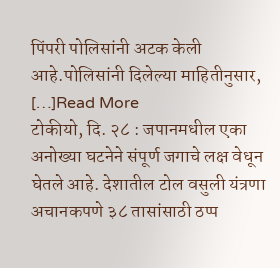पिंपरी पोलिसांनी अटक केली आहे.पोलिसांनी दिलेल्या माहितीनुसार, […]Read More
टोकीयो, दि. २८ : जपानमधील एका अनोख्या घटनेने संपूर्ण जगाचे लक्ष वेधून घेतले आहे. देशातील टोल वसुली यंत्रणा अचानकपणे ३८ तासांसाठी ठप्प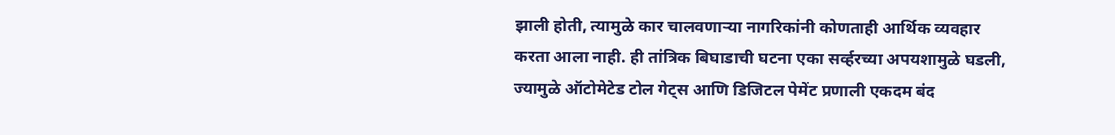झाली होती, त्यामुळे कार चालवणाऱ्या नागरिकांनी कोणताही आर्थिक व्यवहार करता आला नाही. ही तांत्रिक बिघाडाची घटना एका सर्व्हरच्या अपयशामुळे घडली, ज्यामुळे ऑटोमेटेड टोल गेट्स आणि डिजिटल पेमेंट प्रणाली एकदम बंद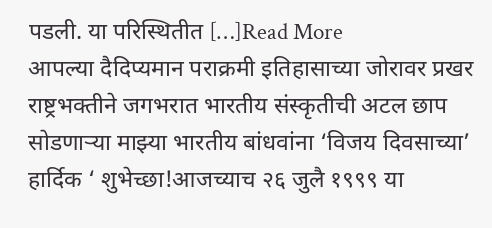पडली. या परिस्थितीत […]Read More
आपल्या दैदिप्यमान पराक्रमी इतिहासाच्या जोरावर प्रखर राष्ट्रभक्तीने जगभरात भारतीय संस्कृतीची अटल छाप सोडणाऱ्या माझ्या भारतीय बांधवांना ‘विजय दिवसाच्या’ हार्दिक ‘ शुभेच्छा!आजच्याच २६ जुलै १९९९ या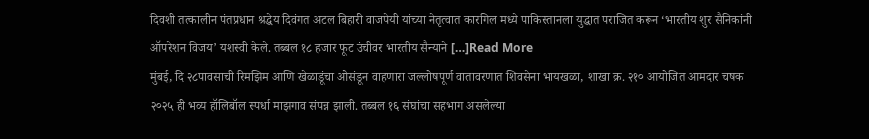दिवशी तत्कालीन पंतप्रधान श्रद्धेय दिवंगत अटल बिहारी वाजपेयी यांच्या नेतृत्वात कारगिल मध्ये पाकिस्तानला युद्धात पराजित करून ‘भारतीय शुर सैनिकांनी ऑपरेशन विजय’ यशस्वी केले. तब्बल १८ हजार फूट उंचीवर भारतीय सैन्याने […]Read More
मुंबई, दि २८पावसाची रिमझिम आणि खेळाडूंचा ओसंडून वाहणारा जल्लोषपूर्ण वातावरणात शिवसेना भायखळा, शाखा क्र. २१० आयोजित आमदार चषक २०२५ ही भव्य हॉलिबॉल स्पर्धा माझगाव संपन्न झाली. तब्बल १६ संघांचा सहभाग असलेल्या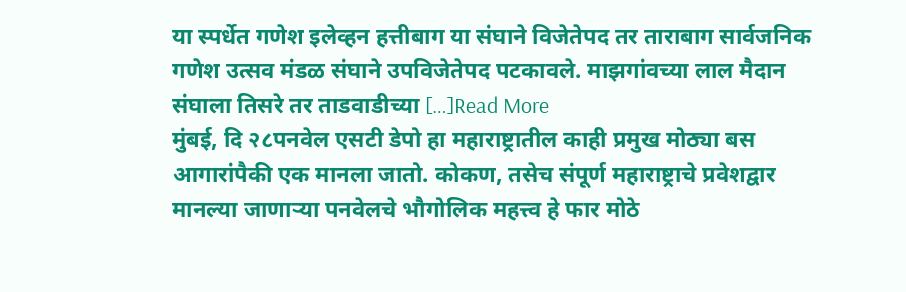या स्पर्धेत गणेश इलेव्हन हत्तीबाग या संघाने विजेतेपद तर ताराबाग सार्वजनिक गणेश उत्सव मंडळ संघाने उपविजेतेपद पटकावले. माझगांवच्या लाल मैदान संघाला तिसरे तर ताडवाडीच्या […]Read More
मुंबई, दि २८पनवेल एसटी डेपो हा महाराष्ट्रातील काही प्रमुख मोठ्या बस आगारांपैकी एक मानला जातो. कोकण, तसेच संपूर्ण महाराष्ट्राचे प्रवेशद्वार मानल्या जाणाऱ्या पनवेलचे भौगोलिक महत्त्व हे फार मोठे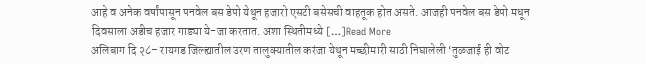आहे व अनेक वर्षांपासून पनवेल बस डेपो येथून हजारो एसटी बसेसची वाहतूक होत असते. आजही पनवेल बस डेपो मधून दिवसाला अडीच हजार गाड्या ये-जा करतात. अशा स्थितीमध्ये […]Read More
अलिबाग दि २८– रायगड जिल्ह्यातील उरण तालुक्यातील करंजा येथून मच्छीमारी साठी निघालेली ‘तुळजाई ही वोट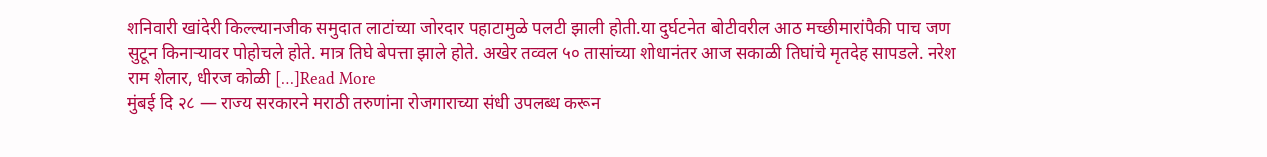शनिवारी खांदेरी किल्ल्यानजीक समुदात लाटांच्या जोरदार पहाटामुळे पलटी झाली होती.या दुर्घटनेत बोटीवरील आठ मच्छीमारांपैकी पाच जण सुटून किनाऱ्यावर पोहोचले होते. मात्र तिघे बेपत्ता झाले होते. अखेर तव्वल ५० तासांच्या शोधानंतर आज सकाळी तिघांचे मृतदेह सापडले. नरेश राम शेलार, धीरज कोळी […]Read More
मुंबई दि २८ — राज्य सरकारने मराठी तरुणांना रोजगाराच्या संधी उपलब्ध करून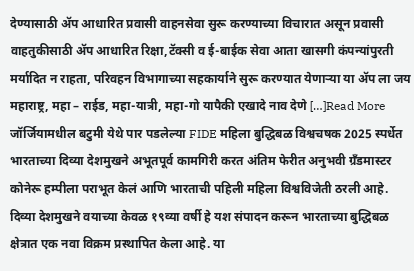देण्यासाठी ॲप आधारित प्रवासी वाहनसेवा सुरू करण्याच्या विचारात असून प्रवासी वाहतुकीसाठी ॲप आधारित रिक्षा,टॅक्सी व ई-बाईक सेवा आता खासगी कंपन्यांपुरती मर्यादित न राहता, परिवहन विभागाच्या सहकार्याने सुरू करण्यात येणाऱ्या या ॲप ला जय महाराष्ट्र, महा – राईड, महा-यात्री, महा-गो यापैकी एखादे नाव देणे […]Read More
जॉर्जियामधील बटुमी येथे पार पडलेल्या FIDE महिला बुद्धिबळ विश्वचषक 2025 स्पर्धेत भारताच्या दिव्या देशमुखने अभूतपूर्व कामगिरी करत अंतिम फेरीत अनुभवी ग्रँडमास्टर कोनेरू हम्पीला पराभूत केलं आणि भारताची पहिली महिला विश्वविजेती ठरली आहे. दिव्या देशमुखने वयाच्या केवळ १९व्या वर्षी हे यश संपादन करून भारताच्या बुद्धिबळ क्षेत्रात एक नवा विक्रम प्रस्थापित केला आहे. या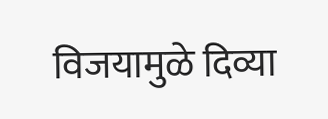विजयामुळे दिव्या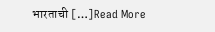भारताची […]Read More